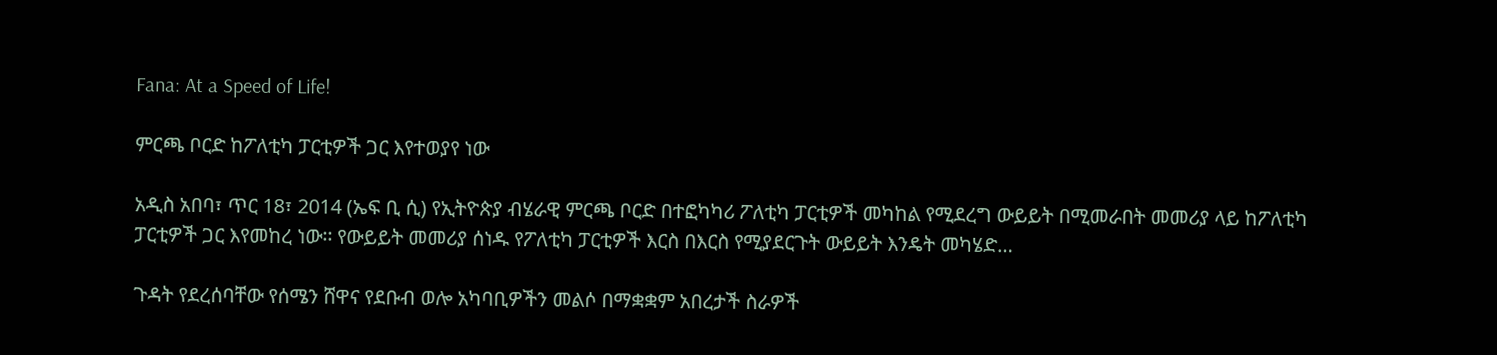Fana: At a Speed of Life!

ምርጫ ቦርድ ከፖለቲካ ፓርቲዎች ጋር እየተወያየ ነው

አዲስ አበባ፣ ጥር 18፣ 2014 (ኤፍ ቢ ሲ) የኢትዮጵያ ብሄራዊ ምርጫ ቦርድ በተፎካካሪ ፖለቲካ ፓርቲዎች መካከል የሚደረግ ውይይት በሚመራበት መመሪያ ላይ ከፖለቲካ ፓርቲዎች ጋር እየመከረ ነው፡፡ የውይይት መመሪያ ሰነዱ የፖለቲካ ፓርቲዎች እርስ በእርስ የሚያደርጉት ውይይት እንዴት መካሄድ…

ጉዳት የደረሰባቸው የሰሜን ሸዋና የደቡብ ወሎ አካባቢዎችን መልሶ በማቋቋም አበረታች ስራዎች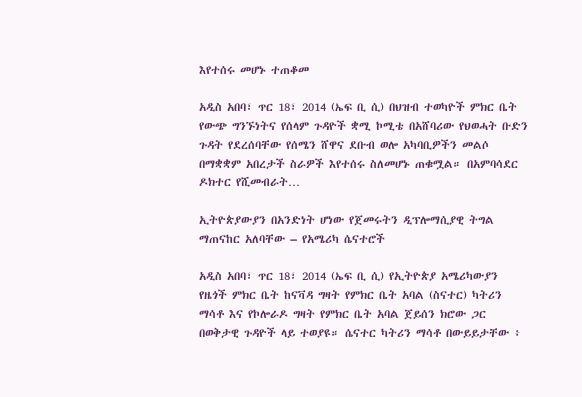እየተሰሩ መሆኑ ተጠቆመ

አዲስ አበባ፣ ጥር 18፣ 2014 (ኤፍ ቢ ሲ) በህዝብ ተወካዮች ምክር ቤት የውጭ ግንኙነትና የሰላም ጉዳዮች ቋሚ ኮሚቴ በአሸባሪው የህወሓት ቡድን ጉዳት የደረሰባቸው የሰሜን ሸዋና ደቡብ ወሎ አካባቢዎችን መልሶ በማቋቋም አበረታች ስራዎች እየተሰሩ ስለመሆኑ ጠቁሟል። በአምባሳደር ዶክተር የሺመብራት…

ኢትዮጵያውያን በአንድነት ሆነው የጀመሩትን ዲፕሎማሲያዊ ትግል ማጠናከር አለባቸው – የአሜሪካ ሴናተሮች

አዲስ አበባ፣ ጥር 18፣ 2014 (ኤፍ ቢ ሲ) የኢትዮጵያ አሜሪካውያን የዜጎች ምክር ቤት ከናቫዳ ግዛት የምክር ቤት አባል (ስናተር) ካትሪን ማሳቶ እና የኮሎራዶ ግዛት የምክር ቤት አባል ጀይሰን ክሮው ጋር በወቅታዊ ጉዳዮች ላይ ተወያዩ። ሴናተር ካትሪን ማሳቶ በውይይታቸው ፥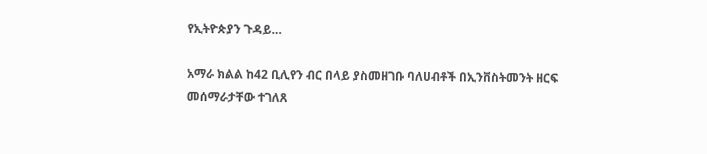የኢትዮጵያን ጉዳይ…

አማራ ክልል ከ42 ቢሊየን ብር በላይ ያስመዘገቡ ባለሀብቶች በኢንቨስትመንት ዘርፍ መሰማራታቸው ተገለጸ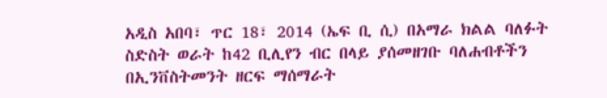አዲስ አበባ፣ ጥር 18፣ 2014 (ኤፍ ቢ ሲ) በአማራ ክልል ባለፉት ስድስት ወራት ከ42 ቢሊየን ብር በላይ ያሰመዘገቡ ባለሐብቶችን በኢንቨስትመንት ዘርፍ ማሰማራት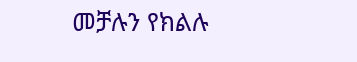መቻሉን የክልሉ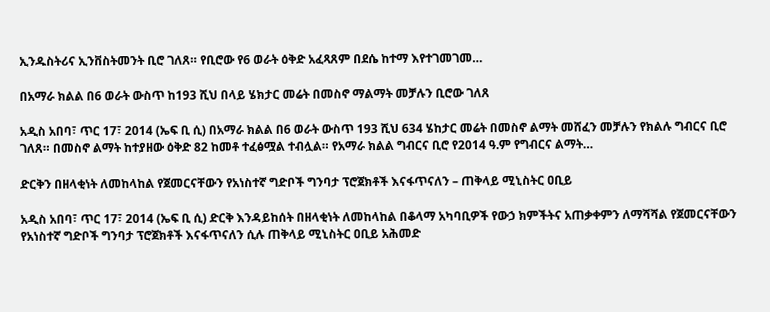ኢንዱስትሪና ኢንቨስትመንት ቢሮ ገለጸ። የቢሮው የ6 ወራት ዕቅድ አፈጻጸም በደሴ ከተማ እየተገመገመ…

በአማራ ክልል በ6 ወራት ውስጥ ከ193 ሺህ በላይ ሄክታር መሬት በመስኖ ማልማት መቻሉን ቢሮው ገለጸ

አዲስ አበባ፣ ጥር 17፣ 2014 (ኤፍ ቢ ሲ) በአማራ ክልል በ6 ወራት ውስጥ 193 ሺህ 634 ሄከታር መሬት በመስኖ ልማት መሸፈን መቻሉን የክልሉ ግብርና ቢሮ ገለጸ። በመስኖ ልማት ከተያዘው ዕቅድ 82 ከመቶ ተፈፅሟል ተብሏል። የአማራ ክልል ግብርና ቢሮ የ2014 ዓ.ም የግብርና ልማት…

ድርቅን በዘላቂነት ለመከላከል የጀመርናቸውን የአነስተኛ ግድቦች ግንባታ ፕሮጀክቶች እናፋጥናለን – ጠቅላይ ሚኒስትር ዐቢይ

አዲስ አበባ፣ ጥር 17፣ 2014 (ኤፍ ቢ ሲ) ድርቅ እንዳይከሰት በዘላቂነት ለመከላከል በቆላማ አካባቢዎች የውኃ ክምችትና አጠቃቀምን ለማሻሻል የጀመርናቸውን የአነስተኛ ግድቦች ግንባታ ፕሮጀክቶች እናፋጥናለን ሲሉ ጠቅላይ ሚኒስትር ዐቢይ አሕመድ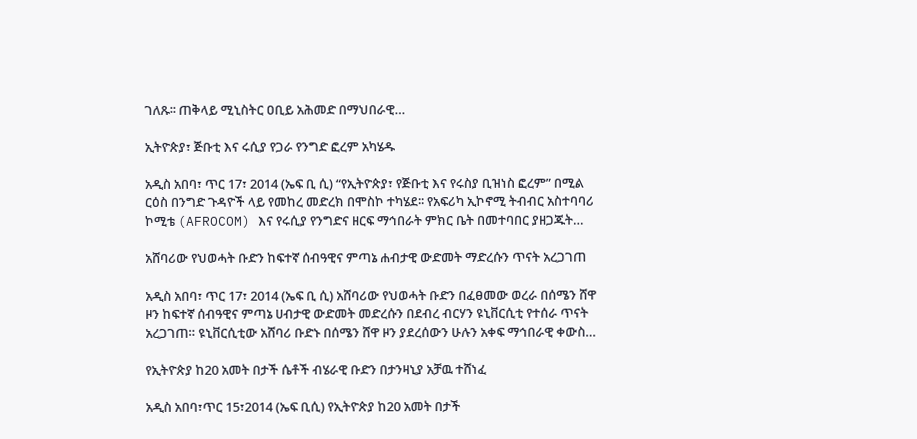ገለጹ፡፡ ጠቅላይ ሚኒስትር ዐቢይ አሕመድ በማህበራዊ…

ኢትዮጵያ፣ ጅቡቲ እና ሩሲያ የጋራ የንግድ ፎረም አካሄዱ

አዲስ አበባ፣ ጥር 17፣ 2014 (ኤፍ ቢ ሲ) “የኢትዮጵያ፣ የጅቡቲ እና የሩስያ ቢዝነስ ፎረም” በሚል ርዕስ በንግድ ጉዳዮች ላይ የመከረ መድረክ በሞስኮ ተካሄደ፡፡ የአፍሪካ ኢኮኖሚ ትብብር አስተባባሪ ኮሚቴ (AFROCOM) እና የሩሲያ የንግድና ዘርፍ ማኅበራት ምክር ቤት በመተባበር ያዘጋጁት…

አሸባሪው የህወሓት ቡድን ከፍተኛ ሰብዓዊና ምጣኔ ሐብታዊ ውድመት ማድረሱን ጥናት አረጋገጠ

አዲስ አበባ፣ ጥር 17፣ 2014 (ኤፍ ቢ ሲ) አሸባሪው የህወሓት ቡድን በፈፀመው ወረራ በሰሜን ሸዋ ዞን ከፍተኛ ሰብዓዊና ምጣኔ ሀብታዊ ውድመት መድረሱን በደብረ ብርሃን ዩኒቨርሲቲ የተሰራ ጥናት አረጋገጠ። ዩኒቨርሲቲው አሸባሪ ቡድኑ በሰሜን ሸዋ ዞን ያደረሰውን ሁሉን አቀፍ ማኅበራዊ ቀውስ…

የኢትዮጵያ ከ20 አመት በታች ሴቶች ብሄራዊ ቡድን በታንዛኒያ አቻዉ ተሸነፈ

አዲስ አበባ፣ጥር 15፣2014 (ኤፍ ቢሲ) የኢትዮጵያ ከ20 አመት በታች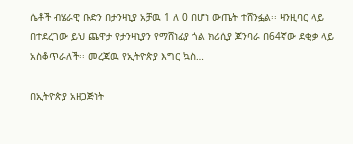ሴቶች ብሄራዊ ቡድን በታንዛኒያ አቻዉ 1 ለ 0 በሆነ ውጤት ተሸንፏል፡፡ ዛንዚባር ላይ በተደረገው ይህ ጨዋታ የታንዛኒያን የማሸነፊያ ጎል ክሪሲያ ጆንባራ በ64ኛው ደቂቃ ላይ አስቆጥራለች፡፡ መረጃዉ የኢትዮጵያ እግር ኳስ…

በኢትዮጵያ አዘጋጅነት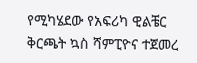የሚካሄደው የአፍሪካ ዊልቼር ቅርጫት ኳስ ሻምፒዮና ተጀመረ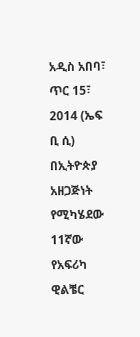አዲስ አበባ፣ ጥር 15፣ 2014 (ኤፍ ቢ ሲ) በኢትዮጵያ አዘጋጅነት የሚካሄደው 11ኛው የአፍሪካ ዊልቼር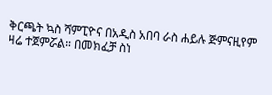ቅርጫት ኳስ ሻምፒዮና በአዲስ አበባ ራስ ሐይሉ ጅምናዚየም ዛሬ ተጀምሯል። በመክፈቻ ስነ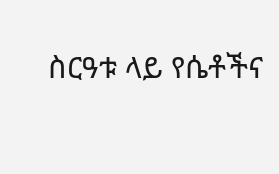ስርዓቱ ላይ የሴቶችና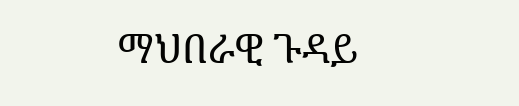ማህበራዊ ጉዳይ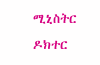ሚኒስትር ዶክተር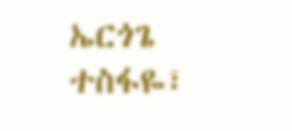ኤርጎጌ ተስፋዬ፣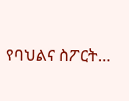የባህልና ስፖርት…